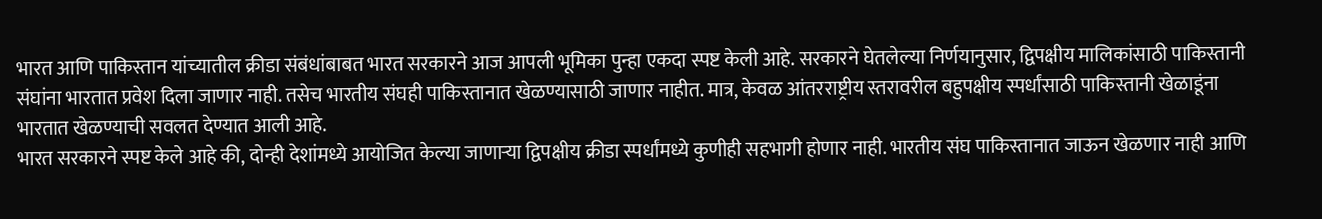भारत आणि पाकिस्तान यांच्यातील क्रीडा संबंधांबाबत भारत सरकारने आज आपली भूमिका पुन्हा एकदा स्पष्ट केली आहे. सरकारने घेतलेल्या निर्णयानुसार, द्विपक्षीय मालिकांसाठी पाकिस्तानी संघांना भारतात प्रवेश दिला जाणार नाही. तसेच भारतीय संघही पाकिस्तानात खेळण्यासाठी जाणार नाहीत. मात्र, केवळ आंतरराष्ट्रीय स्तरावरील बहुपक्षीय स्पर्धांसाठी पाकिस्तानी खेळाडूंना भारतात खेळण्याची सवलत देण्यात आली आहे.
भारत सरकारने स्पष्ट केले आहे की, दोन्ही देशांमध्ये आयोजित केल्या जाणाऱ्या द्विपक्षीय क्रीडा स्पर्धांमध्ये कुणीही सहभागी होणार नाही. भारतीय संघ पाकिस्तानात जाऊन खेळणार नाही आणि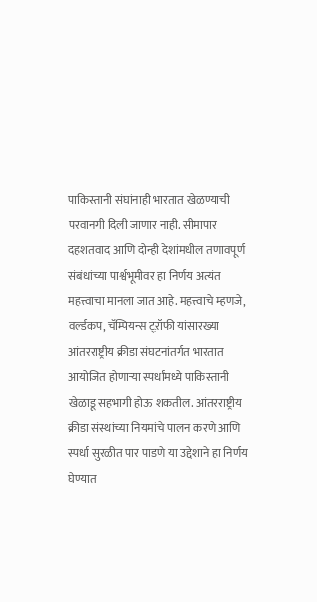पाकिस्तानी संघांनाही भारतात खेळण्याची परवानगी दिली जाणार नाही. सीमापार दहशतवाद आणि दोन्ही देशांमधील तणावपूर्ण संबंधांच्या पार्श्वभूमीवर हा निर्णय अत्यंत महत्त्वाचा मानला जात आहे. महत्त्वाचे म्हणजे, वर्ल्डकप, चॅम्पियन्स ट्ऱ़ॉफी यांसारख्या आंतरराष्ट्रीय क्रीडा संघटनांतर्गत भारतात आयोजित होणाऱ्या स्पर्धांमध्ये पाकिस्तानी खेळाडू सहभागी होऊ शकतील. आंतरराष्ट्रीय क्रीडा संस्थांच्या नियमांचे पालन करणे आणि स्पर्धा सुरळीत पार पाडणे या उद्देशाने हा निर्णय घेण्यात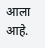आला आहे.